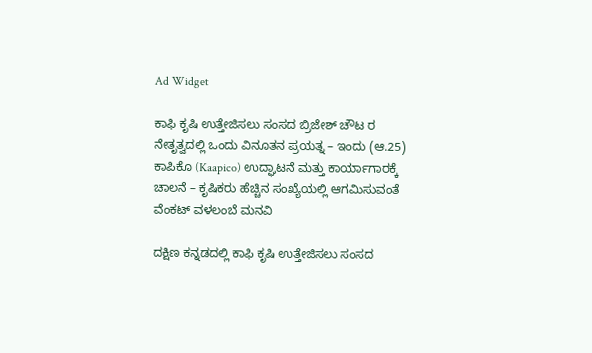Ad Widget

ಕಾಫಿ ಕೃಷಿ ಉತ್ತೇಜಿಸಲು ಸಂಸದ ಬ್ರಿಜೇಶ್ ಚೌಟ ರ ನೇತೃತ್ವದಲ್ಲಿ ಒಂದು ವಿನೂತನ ಪ್ರಯತ್ನ – ಇಂದು (ಆ.25) ಕಾಪಿಕೊ (Kaapico) ಉದ್ಘಾಟನೆ ಮತ್ತು ಕಾರ್ಯಾಗಾರಕ್ಕೆ ಚಾಲನೆ – ಕೃಷಿಕರು ಹೆಚ್ಚಿನ ಸಂಖ್ಯೆಯಲ್ಲಿ ಆಗಮಿಸುವಂತೆ ವೆಂಕಟ್ ವಳಲಂಬೆ ಮನವಿ

ದಕ್ಷಿಣ ಕನ್ನಡದಲ್ಲಿ ಕಾಫಿ ಕೃಷಿ ಉತ್ತೇಜಿಸಲು ಸಂಸದ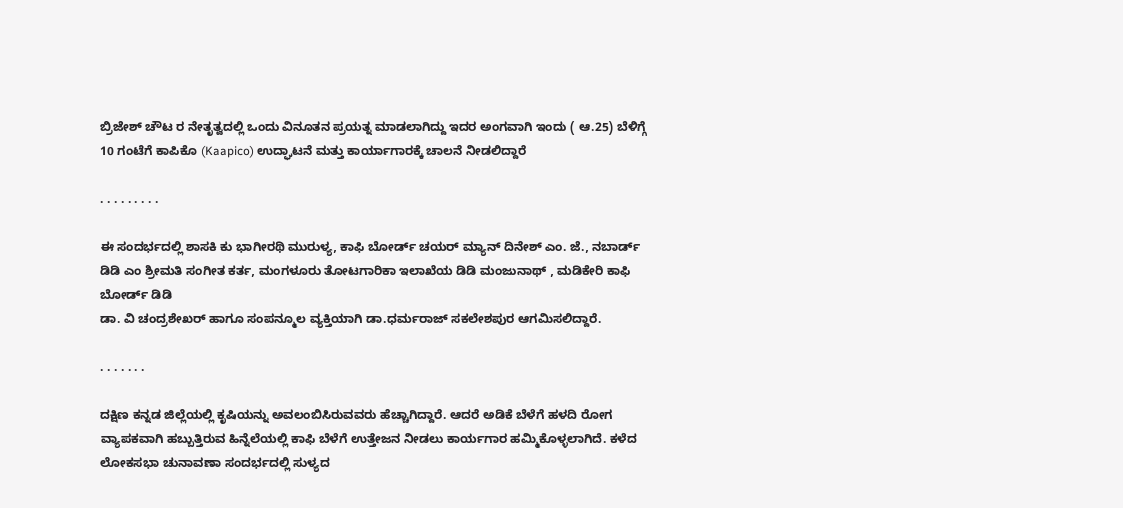ಬ್ರಿಜೇಶ್ ಚೌಟ ರ ನೇತೃತ್ವದಲ್ಲಿ ಒಂದು ವಿನೂತನ ಪ್ರಯತ್ನ ಮಾಡಲಾಗಿದ್ದು ಇದರ ಅಂಗವಾಗಿ ಇಂದು ( ಆ.25) ಬೆಳಿಗ್ಗೆ 10 ಗಂಟೆಗೆ ಕಾಪಿಕೊ (Kaapico) ಉದ್ಘಾಟನೆ ಮತ್ತು ಕಾರ್ಯಾಗಾರಕ್ಕೆ ಚಾಲನೆ ನೀಡಲಿದ್ದಾರೆ

. . . . . . . . .

ಈ ಸಂದರ್ಭದಲ್ಲಿ ಶಾಸಕಿ ಕು ಭಾಗೀರಥಿ ಮುರುಳ್ಯ, ಕಾಫಿ ಬೋರ್ಡ್ ಚಯರ್ ಮ್ಯಾನ್ ದಿನೇಶ್ ಎಂ. ಜೆ., ನಬಾರ್ಡ್ ಡಿಡಿ ಎಂ ಶ್ರೀಮತಿ ಸಂಗೀತ ಕರ್ತ, ಮಂಗಳೂರು ತೋಟಗಾರಿಕಾ ಇಲಾಖೆಯ ಡಿಡಿ ಮಂಜುನಾಥ್ , ಮಡಿಕೇರಿ ಕಾಫಿ ಬೋರ್ಡ್ ಡಿಡಿ
ಡಾ. ವಿ ಚಂದ್ರಶೇಖರ್ ಹಾಗೂ ಸಂಪನ್ಮೂಲ ವ್ಯಕ್ತಿಯಾಗಿ ಡಾ.ಧರ್ಮರಾಜ್ ಸಕಲೇಶಪುರ ಆಗಮಿಸಲಿದ್ದಾರೆ.

. . . . . . .

ದಕ್ಷಿಣ ಕನ್ನಡ ಜಿಲ್ಲೆಯಲ್ಲಿ ಕೃಷಿಯನ್ನು ಅವಲಂಬಿಸಿರುವವರು ಹೆಚ್ಚಾಗಿದ್ದಾರೆ. ಆದರೆ ಅಡಿಕೆ ಬೆಳೆಗೆ ಹಳದಿ ರೋಗ ವ್ಯಾಪಕವಾಗಿ ಹಬ್ಬುತ್ತಿರುವ ಹಿನ್ನೆಲೆಯಲ್ಲಿ ಕಾಫಿ ಬೆಳೆಗೆ ಉತ್ತೇಜನ ನೀಡಲು ಕಾರ್ಯಗಾರ ಹಮ್ಮಿಕೊಳ್ಳಲಾಗಿದೆ. ಕಳೆದ ಲೋಕಸಭಾ ಚುನಾವಣಾ ಸಂದರ್ಭದಲ್ಲಿ ಸುಳ್ಯದ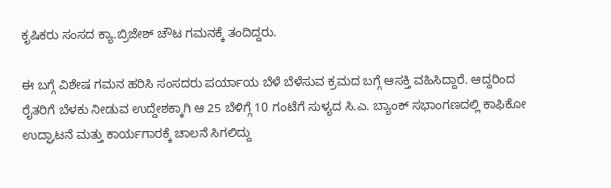ಕೃಷಿಕರು ಸಂಸದ ಕ್ಯಾ.ಬ್ರಿಜೇಶ್ ಚೌಟ ಗಮನಕ್ಕೆ ತಂದಿದ್ದರು.

ಈ ಬಗ್ಗೆ ವಿಶೇಷ ಗಮನ ಹರಿಸಿ ಸಂಸದರು ಪರ್ಯಾಯ ಬೆಳೆ ಬೆಳೆಸುವ ಕ್ರಮದ ಬಗ್ಗೆ ಆಸಕ್ತಿ ವಹಿಸಿದ್ದಾರೆ. ಆದ್ದರಿಂದ ರೈತರಿಗೆ ಬೆಳಕು ನೀಡುವ ಉದ್ದೇಶಕ್ಕಾಗಿ ಆ‌ 25 ಬೆಳಿಗ್ಗೆ 10 ಗಂಟೆಗೆ ಸುಳ್ಯದ ಸಿ.ಎ. ಬ್ಯಾಂಕ್ ಸಭಾಂಗಣದಲ್ಲಿ ಕಾಫಿಕೋ ಉದ್ಘಾಟನೆ ಮತ್ತು ಕಾರ್ಯಗಾರಕ್ಕೆ ಚಾಲನೆ ಸಿಗಲಿದ್ದು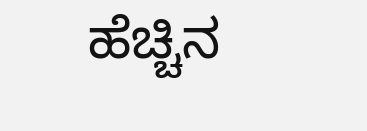ಹೆಚ್ಚಿನ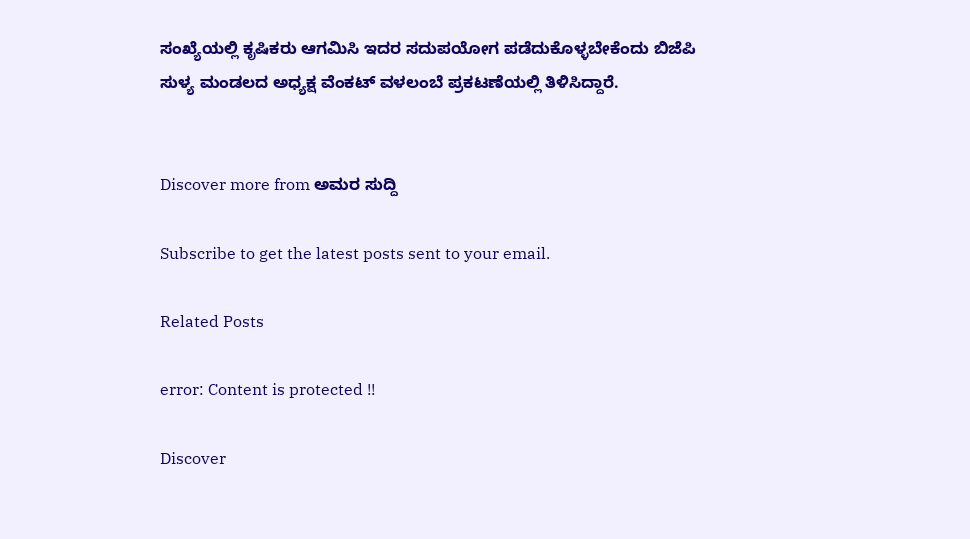ಸಂಖ್ಯೆಯಲ್ಲಿ ಕೃಷಿಕರು ಆಗಮಿಸಿ ಇದರ ಸದುಪಯೋಗ ಪಡೆದುಕೊಳ್ಳಬೇಕೆಂದು ಬಿಜೆಪಿ ಸುಳ್ಯ ಮಂಡಲದ ಅಧ್ಯಕ್ಷ ವೆಂಕಟ್ ವಳಲಂಬೆ ಪ್ರಕಟಣೆಯಲ್ಲಿ ತಿಳಿಸಿದ್ದಾರೆ.


Discover more from ಅಮರ ಸುದ್ದಿ

Subscribe to get the latest posts sent to your email.

Related Posts

error: Content is protected !!

Discover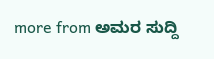more from ಅಮರ ಸುದ್ದಿ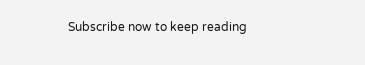Subscribe now to keep reading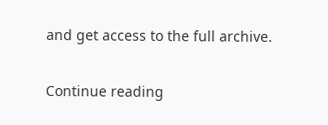and get access to the full archive.

Continue reading